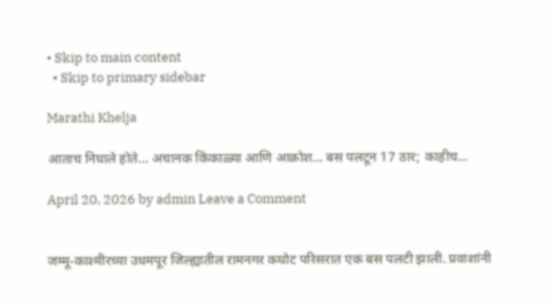• Skip to main content
  • Skip to primary sidebar

Marathi Khelja

आताच निघाले होते… अचानक किंकाळ्या आणि आक्रोश… बस पलटून 17 ठार; काहीच…

April 20, 2026 by admin Leave a Comment


जम्मू-काश्मीरच्या उधमपूर जिल्ह्यातील रामनगर कघोट परिसरात एक बस पलटी झाली. प्रवाशांनी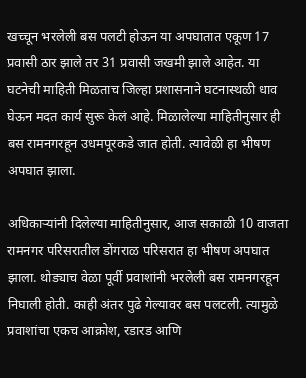खच्चून भरलेली बस पलटी होऊन या अपघातात एकूण 17 प्रवासी ठार झाले तर 31 प्रवासी जखमी झाले आहेत. या घटनेची माहिती मिळताच जिल्हा प्रशासनाने घटनास्थळी धाव घेऊन मदत कार्य सुरू केलं आहे. मिळालेल्या माहितीनुसार ही बस रामनगरहून उधमपूरकडे जात होती. त्यावेळी हा भीषण अपघात झाला.

अधिकाऱ्यांनी दिलेल्या माहितीनुसार, आज सकाळी 10 वाजता रामनगर परिसरातील डोंगराळ परिसरात हा भीषण अपघात झाला. थोड्याच वेळा पूर्वी प्रवाशांनी भरलेली बस रामनगरहून निघाली होती. काही अंतर पुढे गेल्यावर बस पलटली. त्यामुळे प्रवाशांचा एकच आक्रोश, रडारड आणि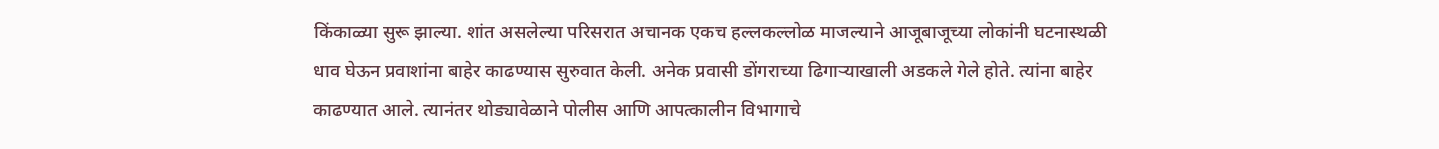किंकाळ्या सुरू झाल्या. शांत असलेल्या परिसरात अचानक एकच हल्लकल्लोळ माजल्याने आजूबाजूच्या लोकांनी घटनास्थळी धाव घेऊन प्रवाशांना बाहेर काढण्यास सुरुवात केली. अनेक प्रवासी डोंगराच्या ढिगाऱ्याखाली अडकले गेले होते. त्यांना बाहेर काढण्यात आले. त्यानंतर थोड्यावेळाने पोलीस आणि आपत्कालीन विभागाचे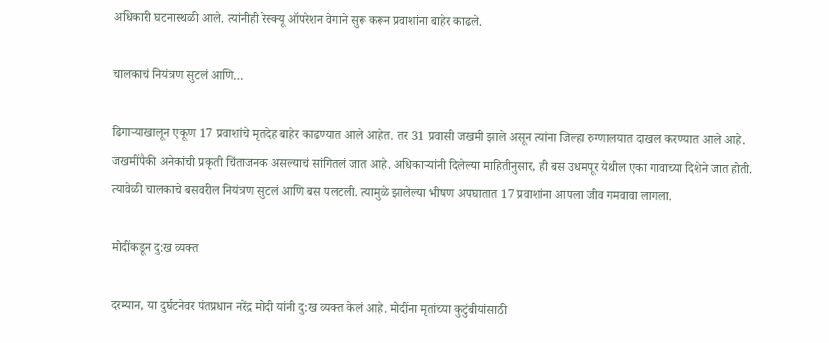अधिकारी घटनास्थळी आले. त्यांनीही रेस्क्यू ऑपरेशन वेगाने सुरू करून प्रवाशांना बाहेर काढले.

चालकाचं नियंत्रण सुटलं आणि…

ढिगाऱ्याखालून एकूण 17 प्रवाशांचे मृतदेह बाहेर काढण्यात आले आहेत. तर 31 प्रवासी जखमी झाले असून त्यांना जिल्हा रुग्णालयात दाखल करण्यात आले आहे. जखमींपैकी अनेकांची प्रकृती चिंताजनक असल्याचं सांगितलं जात आहे. अधिकाऱ्यांनी दिलेल्या माहितीनुसार, ही बस उधमपूर येथील एका गावाच्या दिशेने जात होती. त्यावेळी चालकाचे बसवरील नियंत्रण सुटलं आणि बस पलटली. त्यामुळे झालेल्या भीषण अपघातात 17 प्रवाशांना आपला जीव गमवावा लागला.

मोदींकडून दु:ख व्यक्त

दरम्यान, या दुर्घटनेवर पंतप्रधान नरेंद्र मोदी यांनी दु:ख व्यक्त केलं आहे. मोदींना मृतांच्या कुटुंबीयांसाठी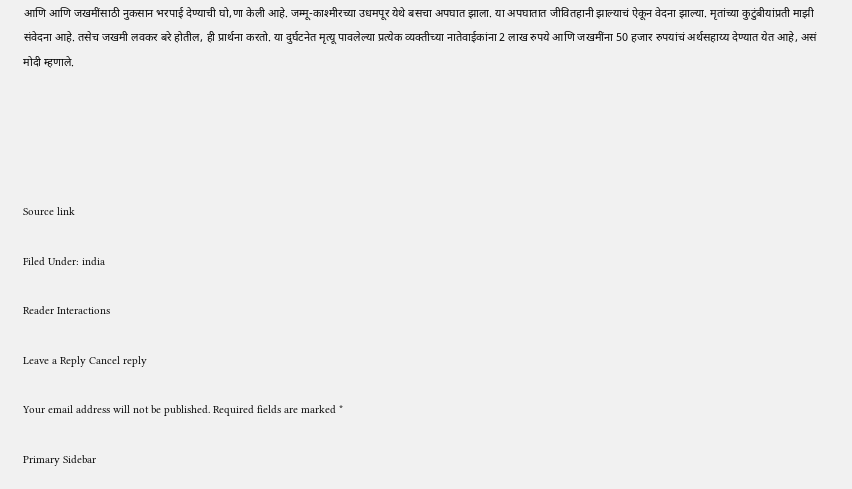आणि आणि जखमींसाठी नुकसान भरपाई देण्याची घो,णा केली आहे. जम्मू-काश्मीरच्या उधमपूर येथे बसचा अपघात झाला. या अपघातात जीवितहानी झाल्याचं ऐकून वेदना झाल्या. मृतांच्या कुटुंबीयांप्रती माझी संवेदना आहे. तसेच जखमी लवकर बरे होतील, ही प्रार्थना करतो. या दुर्घटनेत मृत्यू पावलेल्या प्रत्येक व्यक्तीच्या नातेवाईकांना 2 लाख रुपये आणि जखमींना 50 हजार रुपयांचं अर्थसहाय्य देण्यात येत आहे, असं मोदी म्हणाले.





Source link

Filed Under: india

Reader Interactions

Leave a Reply Cancel reply

Your email address will not be published. Required fields are marked *

Primary Sidebar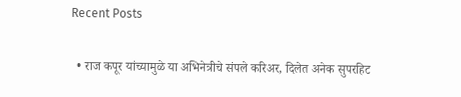Recent Posts

  • राज कपूर यांच्यामुळे या अभिनेत्रीचे संपले करिअर, दिलेत अनेक सुपरहिट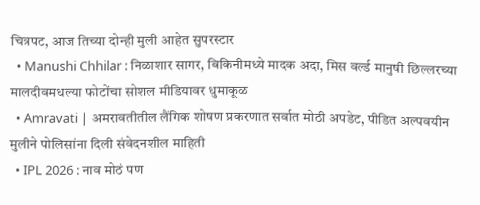चित्रपट, आज तिच्या दोन्ही मुली आहेत सुपरस्टार
  • Manushi Chhilar : निळाशार सागर, बिकिनीमध्ये मादक अदा, मिस वर्ल्ड मानुषी छिल्लरच्या मालदीवमधल्या फोटोंचा सोशल मीडियावर धुमाकूळ
  • Amravati | अमरावतीतील लैंगिक शोषण प्रकरणात सर्वात मोठी अपडेट, पीडित अल्पवयीन मुलीने पोलिसांना दिली संवेदनशील माहिती
  • IPL 2026 : नाव मोठं पण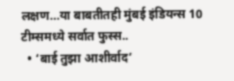लक्षण…या बाबतीतही मुंबई इंडियन्स 10 टीम्समध्ये सर्वात फुस्स..
  • ‘बाई तुझा आशीर्वाद’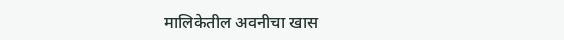मालिकेतील अवनीचा खास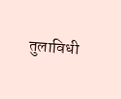तुलाविधी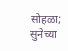सोहळा; सुनेच्या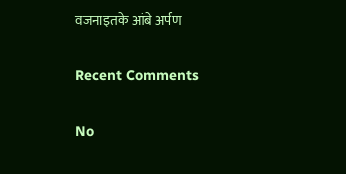वजनाइतके आंबे अर्पण

Recent Comments

No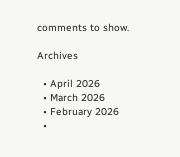comments to show.

Archives

  • April 2026
  • March 2026
  • February 2026
  •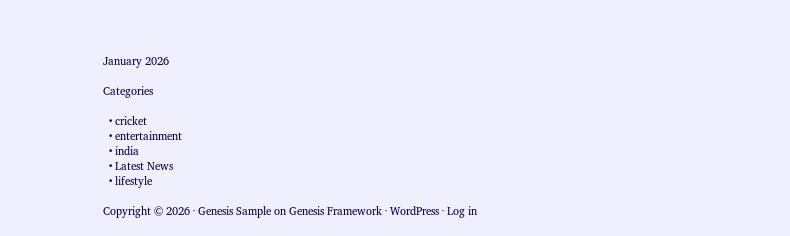January 2026

Categories

  • cricket
  • entertainment
  • india
  • Latest News
  • lifestyle

Copyright © 2026 · Genesis Sample on Genesis Framework · WordPress · Log in